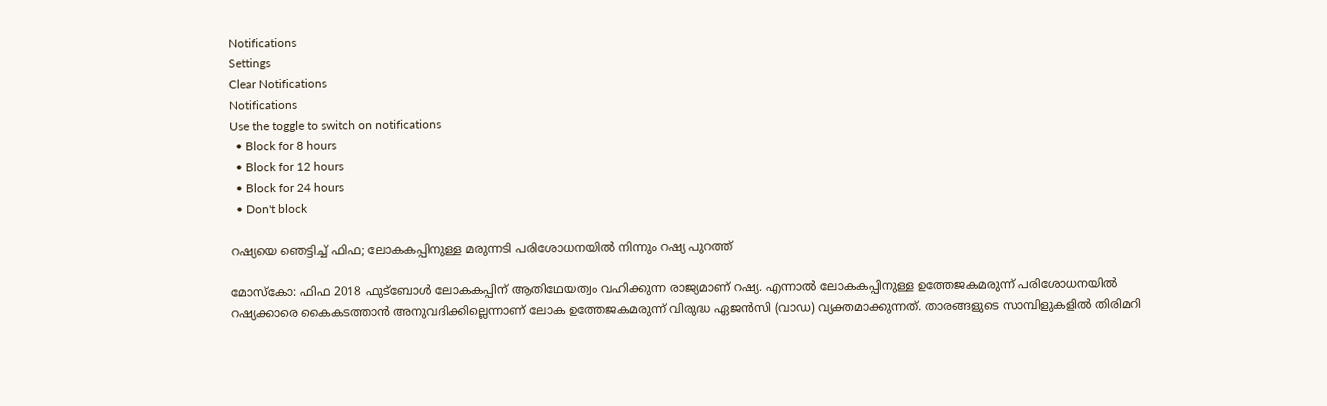Notifications
Settings
Clear Notifications
Notifications
Use the toggle to switch on notifications
  • Block for 8 hours
  • Block for 12 hours
  • Block for 24 hours
  • Don't block

റഷ്യയെ ഞെട്ടിച്ച് ഫിഫ; ലോകകപ്പിനുള്ള മരുന്നടി പരിശോധനയില്‍ നിന്നും റഷ്യ പുറത്ത്

മോസ്‌കോ: ഫിഫ 2018 ഫുട്‌ബോള്‍ ലോകകപ്പിന് ആതിഥേയത്വം വഹിക്കുന്ന രാജ്യമാണ് റഷ്യ. എന്നാല്‍ ലോകകപ്പിനുള്ള ഉത്തേജകമരുന്ന് പരിശോധനയില്‍ റഷ്യക്കാരെ കൈകടത്താന്‍ അനുവദിക്കില്ലെന്നാണ് ലോക ഉത്തേജകമരുന്ന് വിരുദ്ധ ഏജന്‍സി (വാഡ) വ്യക്തമാക്കുന്നത്. താരങ്ങളുടെ സാമ്പിളുകളില്‍ തിരിമറി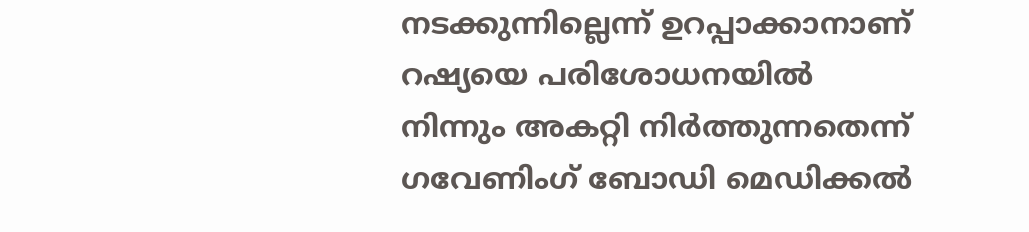നടക്കുന്നില്ലെന്ന് ഉറപ്പാക്കാനാണ് റഷ്യയെ പരിശോധനയില്‍ നിന്നും അകറ്റി നിര്‍ത്തുന്നതെന്ന് ഗവേണിംഗ് ബോഡി മെഡിക്കല്‍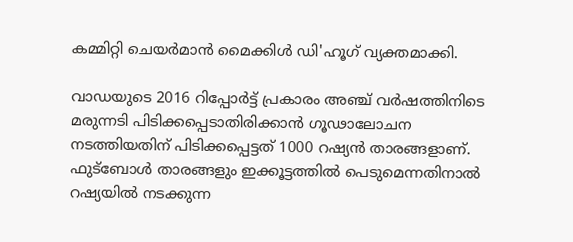കമ്മിറ്റി ചെയര്‍മാന്‍ മൈക്കിള്‍ ഡി'ഹൂഗ് വ്യക്തമാക്കി.

വാഡയുടെ 2016 റിപ്പോര്‍ട്ട് പ്രകാരം അഞ്ച് വര്‍ഷത്തിനിടെ മരുന്നടി പിടിക്കപ്പെടാതിരിക്കാന്‍ ഗൂഢാലോചന നടത്തിയതിന് പിടിക്കപ്പെട്ടത് 1000 റഷ്യന്‍ താരങ്ങളാണ്. ഫുട്‌ബോള്‍ താരങ്ങളും ഇക്കൂട്ടത്തില്‍ പെടുമെന്നതിനാല്‍ റഷ്യയില്‍ നടക്കുന്ന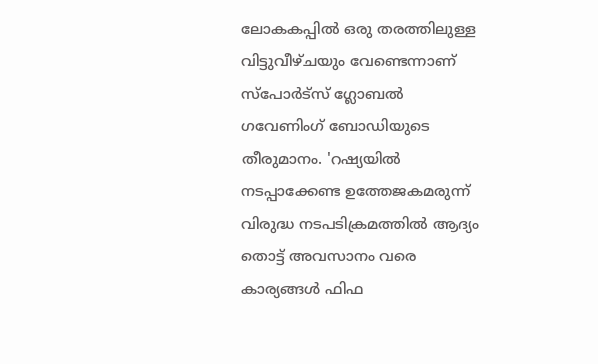ലോകകപ്പില്‍ ഒരു തരത്തിലുള്ള വിട്ടുവീഴ്ചയും വേണ്ടെന്നാണ് സ്‌പോര്‍ട്‌സ് ഗ്ലോബല്‍ ഗവേണിംഗ് ബോഡിയുടെ തീരുമാനം. 'റഷ്യയില്‍ നടപ്പാക്കേണ്ട ഉത്തേജകമരുന്ന് വിരുദ്ധ നടപടിക്രമത്തില്‍ ആദ്യം തൊട്ട് അവസാനം വരെ കാര്യങ്ങള്‍ ഫിഫ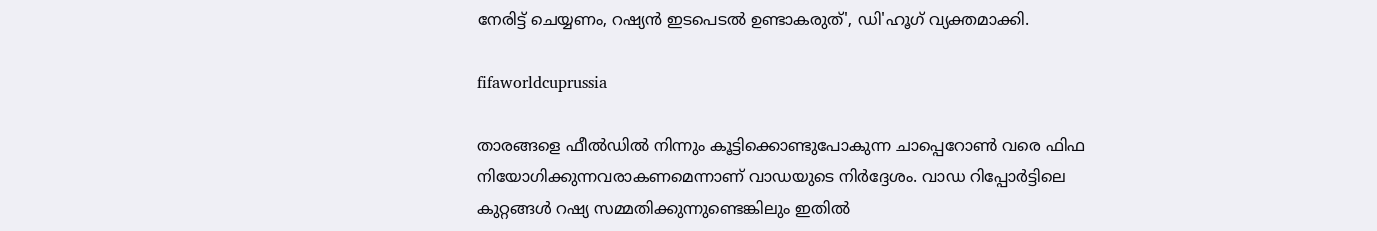നേരിട്ട് ചെയ്യണം, റഷ്യന്‍ ഇടപെടല്‍ ഉണ്ടാകരുത്', ഡി'ഹൂഗ് വ്യക്തമാക്കി.

fifaworldcuprussia

താരങ്ങളെ ഫീല്‍ഡില്‍ നിന്നും കൂട്ടിക്കൊണ്ടുപോകുന്ന ചാപ്പെറോണ്‍ വരെ ഫിഫ നിയോഗിക്കുന്നവരാകണമെന്നാണ് വാഡയുടെ നിര്‍ദ്ദേശം. വാഡ റിപ്പോര്‍ട്ടിലെ കുറ്റങ്ങള്‍ റഷ്യ സമ്മതിക്കുന്നുണ്ടെങ്കിലും ഇതില്‍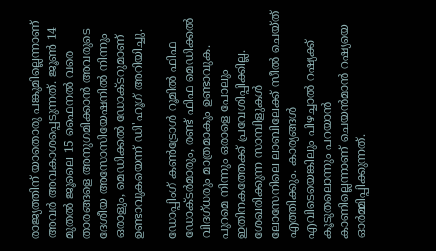രാജ്യത്തിന് യാതൊരു പങ്കുമില്ലെന്നാണ് അവര്‍ അവകാശപ്പെടുന്നത്. ജൂണ്‍ 14 മുതല്‍ ജൂലൈ 15 ഫൈനല്‍ വരെ താരങ്ങളെ അനുഗമിക്കാന്‍ അവരുടെ ദേശീയ അസോസിയേഷനില്‍ നിന്നും ഒരാളും, മെഡിക്കല്‍ ഡോക്ടറുമാണ് ഉണ്ടാവുകയെന്ന് ഡി'ഹൂഗ് അറിയിച്ചു.

ഡോപ്പിംഗ് കണ്‍ട്രോള്‍ റൂമില്‍ ഫിഫ ഡോക്ടര്‍മാരും, രണ്ട് ഫിഫ മെഡിക്കല്‍ വിദഗ്ധരും മാത്രമാകും ഉണ്ടാവുക. പുറമെ നിന്നും ഒരാളെ പോലും ഇതിനകത്തേക്ക് പ്രവേശിപ്പിക്കില്ല. ശേഖരിക്കുന്ന സാമ്പിളുകള്‍ ലോസേനിലെ ലാബിലേക്ക് സീല്‍ ചെയ്ത് എത്തിക്കും. കാര്യങ്ങള്‍ എവിടെയെങ്കിലും പിഴച്ചാല്‍ റഷ്യക്ക് കൂടുതലൊന്നും പറയാന്‍ കാണില്ലെന്നാണ് ചെയന്‍മാന്‍ റഷ്യയെ ഓര്‍മ്മിപ്പിക്കുന്നത്.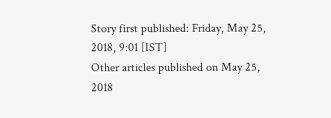Story first published: Friday, May 25, 2018, 9:01 [IST]
Other articles published on May 25, 2018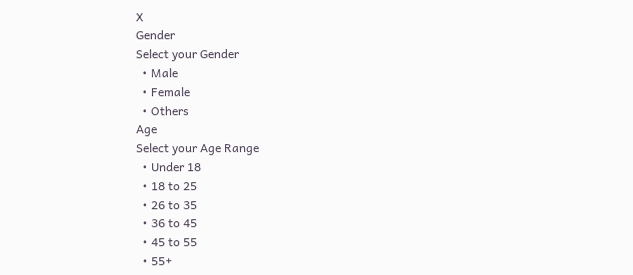X
Gender
Select your Gender
  • Male
  • Female
  • Others
Age
Select your Age Range
  • Under 18
  • 18 to 25
  • 26 to 35
  • 36 to 45
  • 45 to 55
  • 55+